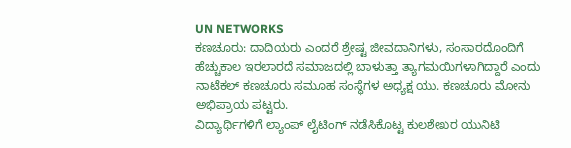UN NETWORKS
ಕಣಚೂರು: ದಾದಿಯರು ಎಂದರೆ ಶ್ರೇಷ್ಟ ಜೀವದಾನಿಗಳು, ಸಂಸಾರದೊಂದಿಗೆ ಹೆಚ್ಚುಕಾಲ ಇರಲಾರದೆ ಸಮಾಜದಲ್ಲಿ ಬಾಳುತ್ತಾ ತ್ಯಾಗಮಯಿಗಳಾಗಿದ್ದಾರೆ ಎಂದು ನಾಟೆಕಲ್ ಕಣಚೂರು ಸಮೂಹ ಸಂಸ್ಥೆಗಳ ಅಧ್ಯಕ್ಷ ಯು. ಕಣಚೂರು ಮೋನು ಅಭಿಪ್ರಾಯ ಪಟ್ಟರು.
ವಿದ್ಯಾರ್ಥಿಗಳಿಗೆ ಲ್ಯಾಂಪ್ ಲೈಟಿಂಗ್ ನಡೆಸಿಕೊಟ್ಟ ಕುಲಶೇಖರ ಯುನಿಟಿ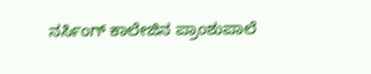ನರ್ಸಿಂಗ್ ಕಾಲೇಜಿನ ಪ್ರಾಂಶುಪಾಲೆ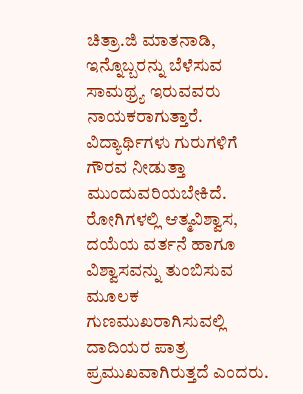ಚಿತ್ರಾ.ಜಿ ಮಾತನಾಡಿ, ಇನ್ನೊಬ್ಬರನ್ನು ಬೆಳೆಸುವ ಸಾಮಥ್ರ್ಯ ಇರುವವರು ನಾಯಕರಾಗುತ್ತಾರೆ. ವಿದ್ಯಾರ್ಥಿಗಳು ಗುರುಗಳಿಗೆ ಗೌರವ ನೀಡುತ್ತಾ ಮುಂದುವರಿಯಬೇಕಿದೆ. ರೋಗಿಗಳಲ್ಲಿ ಆತ್ಮವಿಶ್ವಾಸ, ದಯೆಯ ವರ್ತನೆ ಹಾಗೂ ವಿಶ್ವಾಸವನ್ನು ತುಂಬಿಸುವ ಮೂಲಕ ಗುಣಮುಖರಾಗಿಸುವಲ್ಲಿ ದಾದಿಯರ ಪಾತ್ರ ಪ್ರಮುಖವಾಗಿರುತ್ತದೆ ಎಂದರು.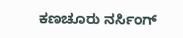ಕಣಚೂರು ನರ್ಸಿಂಗ್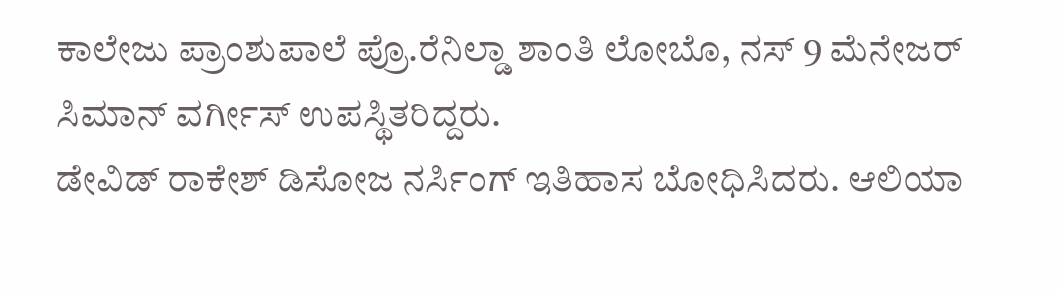ಕಾಲೇಜು ಪ್ರಾಂಶುಪಾಲೆ ಪ್ರೊ.ರೆನಿಲ್ಡಾ ಶಾಂತಿ ಲೋಬೊ, ನಸ್ 9 ಮೆನೇಜರ್ ಸಿಮಾನ್ ವರ್ಗೀಸ್ ಉಪಸ್ಥಿತರಿದ್ದರು.
ಡೇವಿಡ್ ರಾಕೇಶ್ ಡಿಸೋಜ ನರ್ಸಿಂಗ್ ಇತಿಹಾಸ ಬೋಧಿಸಿದರು. ಆಲಿಯಾ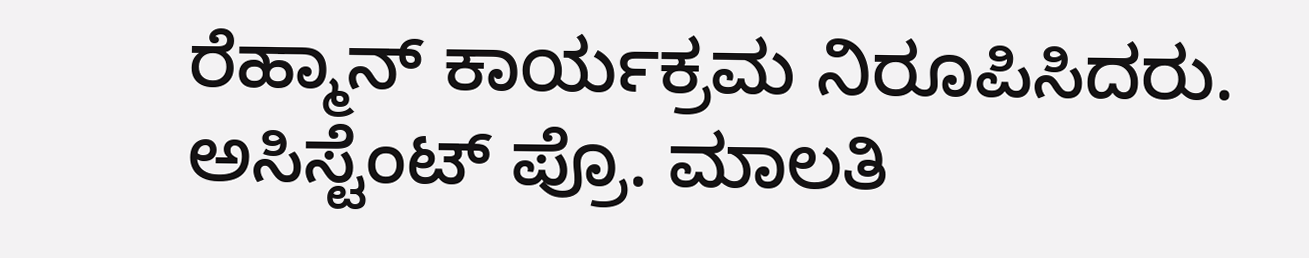ರೆಹ್ಮಾನ್ ಕಾರ್ಯಕ್ರಮ ನಿರೂಪಿಸಿದರು. ಅಸಿಸ್ಟೆಂಟ್ ಪ್ರೊ. ಮಾಲತಿ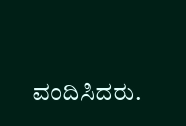ವಂದಿಸಿದರು.